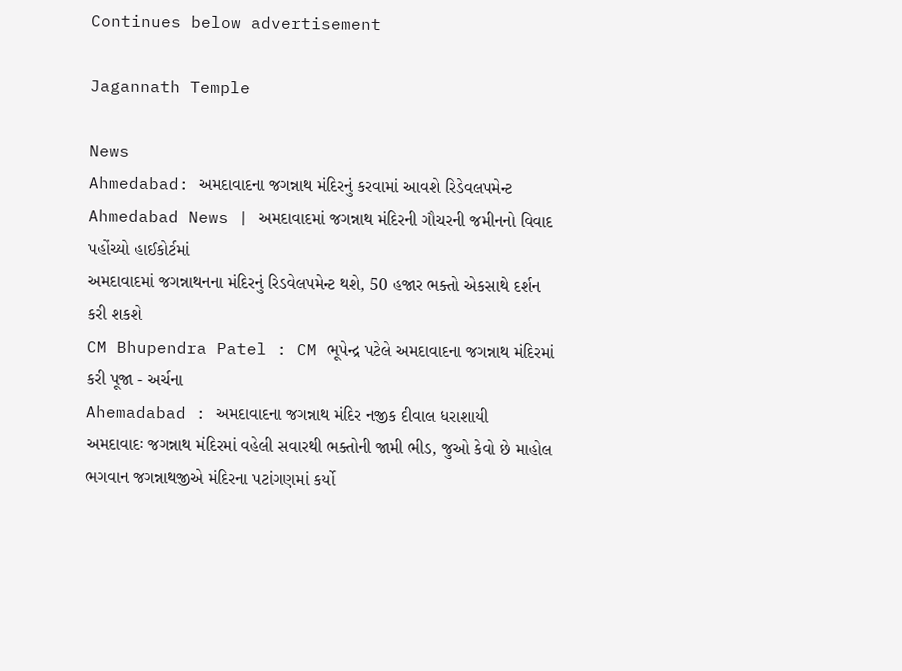Continues below advertisement

Jagannath Temple

News
Ahmedabad: અમદાવાદના જગન્નાથ મંદિરનું કરવામાં આવશે રિડેવલપમેન્ટ
Ahmedabad News | અમદાવાદમાં જગન્નાથ મંદિરની ગૌચરની જમીનનો વિવાદ પહોંચ્યો હાઈકોર્ટમાં
અમદાવાદમાં જગન્નાથનના મંદિરનું રિડવેલપમેન્ટ થશે, 50 હજાર ભક્તો એકસાથે દર્શન કરી શકશે
CM Bhupendra Patel : CM ભૂપેન્દ્ર પટેલે અમદાવાદના જગન્નાથ મંદિરમાં કરી પૂજા - અર્ચના
Ahemadabad : અમદાવાદના જગન્નાથ મંદિર નજીક દીવાલ ધરાશાયી
અમદાવાદઃ જગન્નાથ મંદિરમાં વહેલી સવારથી ભક્તોની જામી ભીડ, જુઓ કેવો છે માહોલ
ભગવાન જગન્નાથજીએ મંદિરના પટાંગણમાં કર્યો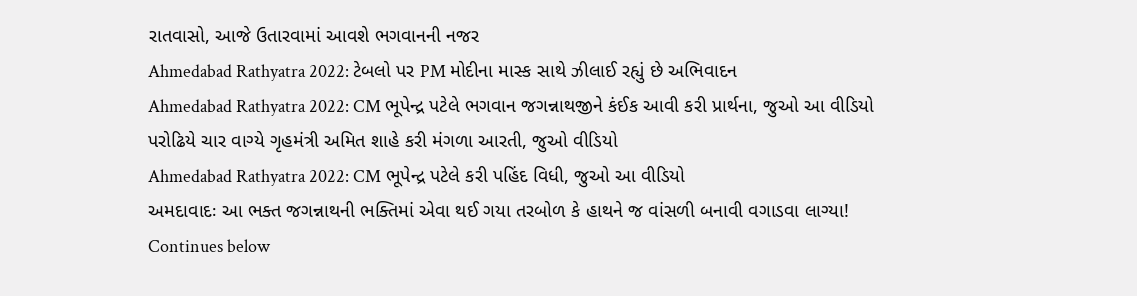રાતવાસો, આજે ઉતારવામાં આવશે ભગવાનની નજર
Ahmedabad Rathyatra 2022: ટેબલો પર PM મોદીના માસ્ક સાથે ઝીલાઈ રહ્યું છે અભિવાદન
Ahmedabad Rathyatra 2022: CM ભૂપેન્દ્ર પટેલે ભગવાન જગન્નાથજીને કંઈક આવી કરી પ્રાર્થના, જુઓ આ વીડિયો
પરોઢિયે ચાર વાગ્યે ગૃહમંત્રી અમિત શાહે કરી મંગળા આરતી, જુઓ વીડિયો
Ahmedabad Rathyatra 2022: CM ભૂપેન્દ્ર પટેલે કરી પહિંદ વિધી, જુઓ આ વીડિયો
અમદાવાદઃ આ ભક્ત જગન્નાથની ભક્તિમાં એવા થઈ ગયા તરબોળ કે હાથને જ વાંસળી બનાવી વગાડવા લાગ્યા!
Continues below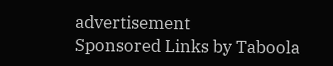advertisement
Sponsored Links by Taboola